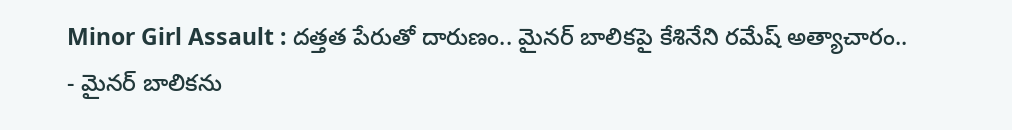Minor Girl Assault : దత్తత పేరుతో దారుణం.. మైనర్ బాలికపై కేశినేని రమేష్ అత్యాచారం..
- మైనర్ బాలికను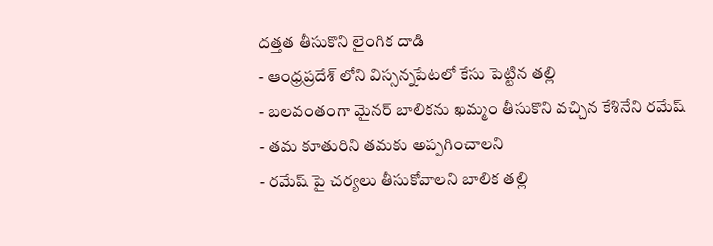దత్తత తీసుకొని లైంగిక దాడి
- ఆంధ్రప్రదేశ్ లోని విస్సన్నపేటలో కేసు పెట్టిన తల్లి
- బలవంతంగా మైనర్ బాలికను ఖమ్మం తీసుకొని వచ్చిన కేశినేని రమేష్
- తమ కూతురిని తమకు అప్పగించాలని
- రమేష్ పై చర్యలు తీసుకోవాలని బాలిక తల్లి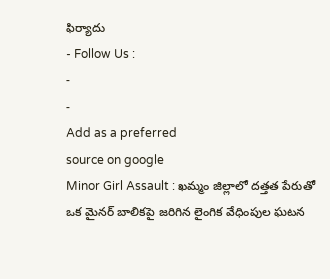ఫిర్యాదు
- Follow Us :
-
-
Add as a preferred
source on google
Minor Girl Assault : ఖమ్మం జిల్లాలో దత్తత పేరుతో ఒక మైనర్ బాలికపై జరిగిన లైంగిక వేధింపుల ఘటన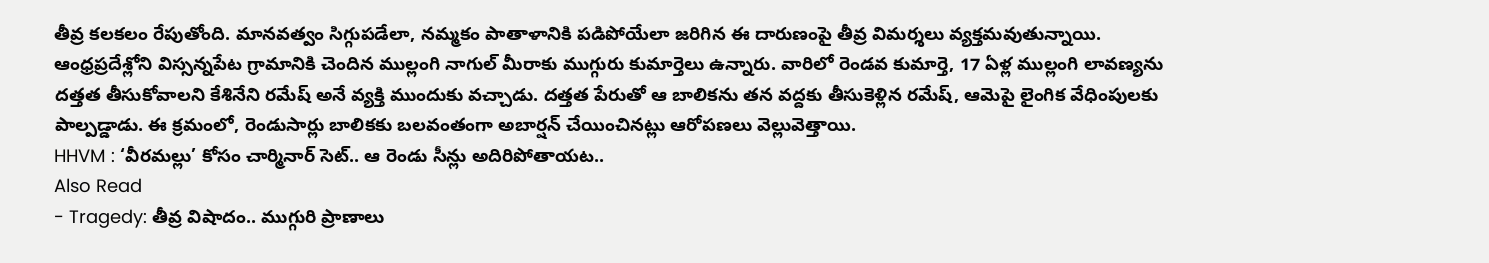తీవ్ర కలకలం రేపుతోంది. మానవత్వం సిగ్గుపడేలా, నమ్మకం పాతాళానికి పడిపోయేలా జరిగిన ఈ దారుణంపై తీవ్ర విమర్శలు వ్యక్తమవుతున్నాయి. ఆంధ్రప్రదేశ్లోని విస్సన్నపేట గ్రామానికి చెందిన ముల్లంగి నాగుల్ మీరాకు ముగ్గురు కుమార్తెలు ఉన్నారు. వారిలో రెండవ కుమార్తె, 17 ఏళ్ల ముల్లంగి లావణ్యను దత్తత తీసుకోవాలని కేశినేని రమేష్ అనే వ్యక్తి ముందుకు వచ్చాడు. దత్తత పేరుతో ఆ బాలికను తన వద్దకు తీసుకెళ్లిన రమేష్, ఆమెపై లైంగిక వేధింపులకు పాల్పడ్డాడు. ఈ క్రమంలో, రెండుసార్లు బాలికకు బలవంతంగా అబార్షన్ చేయించినట్లు ఆరోపణలు వెల్లువెత్తాయి.
HHVM : ‘వీరమల్లు’ కోసం చార్మినార్ సెట్.. ఆ రెండు సీన్లు అదిరిపోతాయట..
Also Read
- Tragedy: తీవ్ర విషాదం.. ముగ్గురి ప్రాణాలు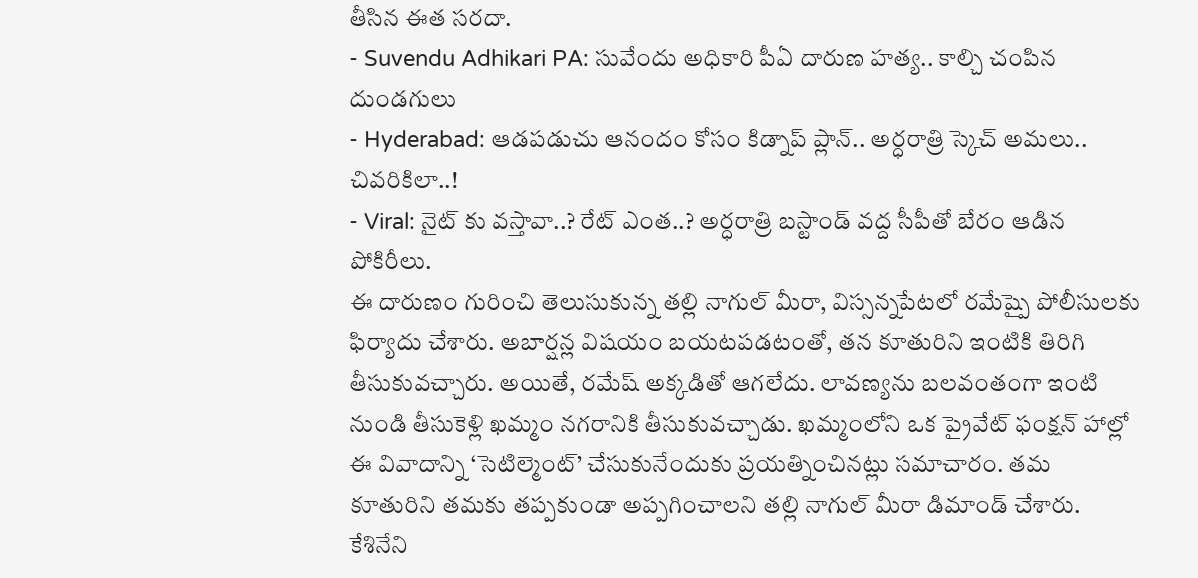తీసిన ఈత సరదా.
- Suvendu Adhikari PA: సువేందు అధికారి పీఏ దారుణ హత్య.. కాల్చి చంపిన దుండగులు
- Hyderabad: ఆడపడుచు ఆనందం కోసం కిడ్నాప్ ప్లాన్.. అర్ధరాత్రి స్కెచ్ అమలు.. చివరికిలా..!
- Viral: నైట్ కు వస్తావా..? రేట్ ఎంత..? అర్ధరాత్రి బస్టాండ్ వద్ద సీపీతో బేరం ఆడిన పోకిరీలు.
ఈ దారుణం గురించి తెలుసుకున్న తల్లి నాగుల్ మీరా, విస్సన్నపేటలో రమేష్పై పోలీసులకు ఫిర్యాదు చేశారు. అబార్షన్ల విషయం బయటపడటంతో, తన కూతురిని ఇంటికి తిరిగి తీసుకువచ్చారు. అయితే, రమేష్ అక్కడితో ఆగలేదు. లావణ్యను బలవంతంగా ఇంటి నుండి తీసుకెళ్లి ఖమ్మం నగరానికి తీసుకువచ్చాడు. ఖమ్మంలోని ఒక ప్రైవేట్ ఫంక్షన్ హాల్లో ఈ వివాదాన్ని ‘సెటిల్మెంట్’ చేసుకునేందుకు ప్రయత్నించినట్లు సమాచారం. తమ కూతురిని తమకు తప్పకుండా అప్పగించాలని తల్లి నాగుల్ మీరా డిమాండ్ చేశారు.
కేశినేని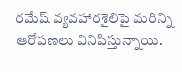రమేష్ వ్యవహారశైలిపై మరిన్ని ఆరోపణలు వినిపిస్తున్నాయి.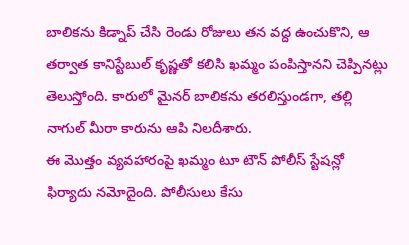బాలికను కిడ్నాప్ చేసి రెండు రోజులు తన వద్ద ఉంచుకొని, ఆ తర్వాత కానిస్టేబుల్ కృష్ణతో కలిసి ఖమ్మం పంపిస్తానని చెప్పినట్లు తెలుస్తోంది. కారులో మైనర్ బాలికను తరలిస్తుండగా, తల్లి నాగుల్ మీరా కారును ఆపి నిలదీశారు.
ఈ మొత్తం వ్యవహారంపై ఖమ్మం టూ టౌన్ పోలీస్ స్టేషన్లో ఫిర్యాదు నమోదైంది. పోలీసులు కేసు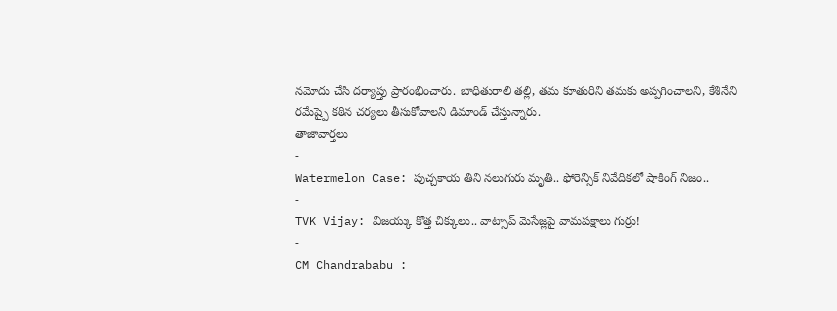నమోదు చేసి దర్యాప్తు ప్రారంభించారు. బాధితురాలి తల్లి, తమ కూతురిని తమకు అప్పగించాలని, కేశినేని రమేష్పై కఠిన చర్యలు తీసుకోవాలని డిమాండ్ చేస్తున్నారు.
తాజావార్తలు
-
Watermelon Case: పుచ్చకాయ తిని నలుగురు మృతి.. ఫోరెన్సిక్ నివేదికలో షాకింగ్ నిజం..
-
TVK Vijay: విజయ్కు కొత్త చిక్కులు.. వాట్సాప్ మెసేజ్లపై వామపక్షాలు గుర్రు!
-
CM Chandrababu :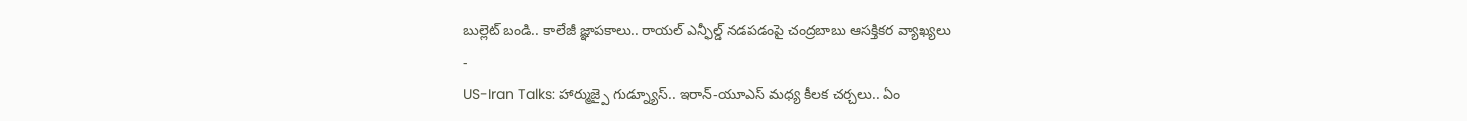బుల్లెట్ బండి.. కాలేజీ జ్ఞాపకాలు.. రాయల్ ఎన్ఫీల్డ్ నడపడంపై చంద్రబాబు ఆసక్తికర వ్యాఖ్యలు
-
US-Iran Talks: హార్ముజ్పై గుడ్న్యూస్.. ఇరాన్-యూఎస్ మధ్య కీలక చర్చలు.. ఏం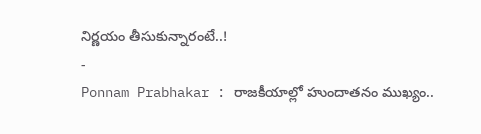నిర్ణయం తీసుకున్నారంటే..!
-
Ponnam Prabhakar : రాజకీయాల్లో హుందాతనం ముఖ్యం..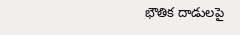భౌతిక దాడులపై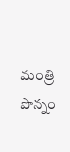మంత్రి పొన్నం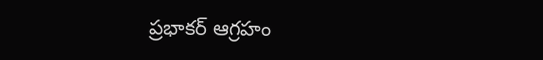ప్రభాకర్ ఆగ్రహం